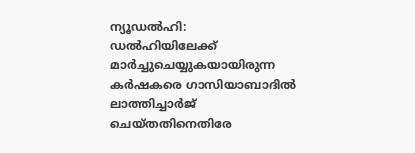ന്യൂഡൽഹി: ഡൽഹിയിലേക്ക് മാർച്ചുചെയ്യുകയായിരുന്ന കർഷകരെ ഗാസിയാബാദിൽ ലാത്തിച്ചാർജ് ചെയ്തതിനെതിരേ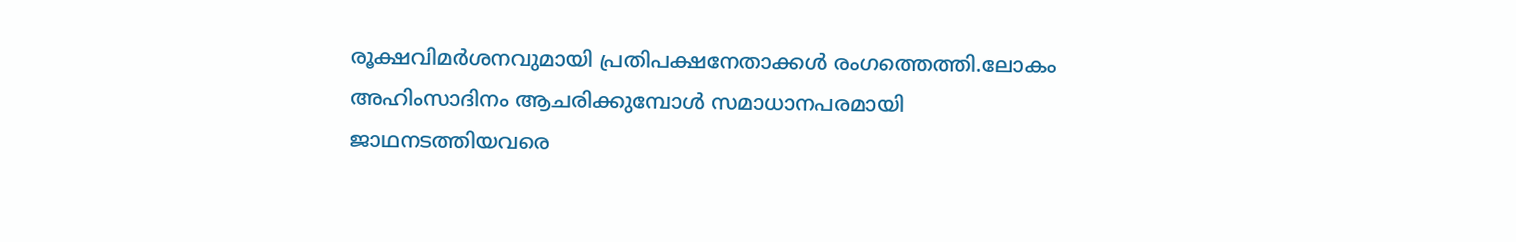രൂക്ഷവിമർശനവുമായി പ്രതിപക്ഷനേതാക്കൾ രംഗത്തെത്തി.ലോകം അഹിംസാദിനം ആചരിക്കുമ്പോൾ സമാധാനപരമായി ജാഥനടത്തിയവരെ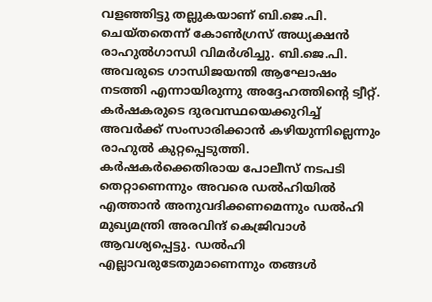വളഞ്ഞിട്ടു തല്ലുകയാണ് ബി.ജെ.പി. ചെയ്തതെന്ന് കോൺഗ്രസ് അധ്യക്ഷൻ രാഹുൽഗാന്ധി വിമർശിച്ചു. ബി.ജെ.പി. അവരുടെ ഗാന്ധിജയന്തി ആഘോഷം നടത്തി എന്നായിരുന്നു അദ്ദേഹത്തിന്റെ ട്വീറ്റ്. കർഷകരുടെ ദുരവസ്ഥയെക്കുറിച്ച് അവർക്ക് സംസാരിക്കാൻ കഴിയുന്നില്ലെന്നും രാഹുൽ കുറ്റപ്പെടുത്തി. കർഷകർക്കെതിരായ പോലീസ് നടപടി തെറ്റാണെന്നും അവരെ ഡൽഹിയിൽ എത്താൻ അനുവദിക്കണമെന്നും ഡൽഹി മുഖ്യമന്ത്രി അരവിന്ദ് കെജ്രിവാൾ ആവശ്യപ്പെട്ടു. ഡൽഹി എല്ലാവരുടേതുമാണെന്നും തങ്ങൾ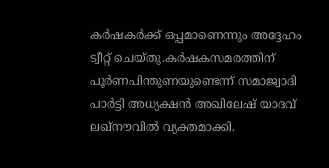കർഷകർക്ക് ഒപ്പമാണെന്നും അദ്ദേഹം ട്വീറ്റ് ചെയ്തു.കർഷകസമരത്തിന് പൂർണപിന്തുണയുണ്ടെന്ന് സമാജ്വാദി പാർട്ടി അധ്യക്ഷൻ അഖിലേഷ് യാദവ് ലഖ്നൗവിൽ വ്യക്തമാക്കി.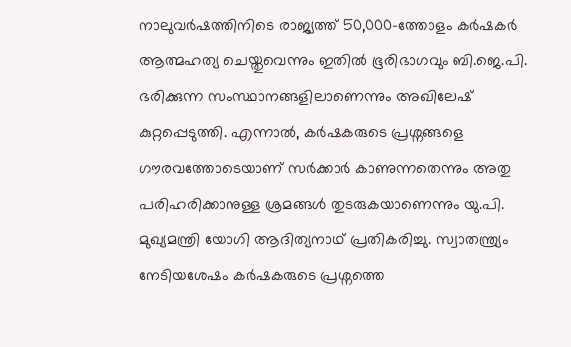നാലുവർഷത്തിനിടെ രാജ്യത്ത് 50,000-ത്തോളം കർഷകർ ആത്മഹത്യ ചെയ്തുവെന്നും ഇതിൽ ഭൂരിഭാഗവും ബി.ജെ.പി. ഭരിക്കുന്ന സംസ്ഥാനങ്ങളിലാണെന്നും അഖിലേഷ് കുറ്റപ്പെടുത്തി. എന്നാൽ, കർഷകരുടെ പ്രശ്നങ്ങളെ ഗൗരവത്തോടെയാണ് സർക്കാർ കാണുന്നതെന്നും അതു പരിഹരിക്കാനുള്ള ശ്രമങ്ങൾ തുടരുകയാണെന്നും യു.പി. മുഖ്യമന്ത്രി യോഗി ആദിത്യനാഥ് പ്രതികരിച്ചു. സ്വാതന്ത്ര്യം നേടിയശേഷം കർഷകരുടെ പ്രശ്നത്തെ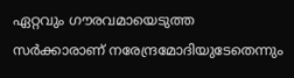ഏറ്റവും ഗൗരവമായെടുത്ത സർക്കാരാണ് നരേന്ദ്രമോദിയുടേതെന്നും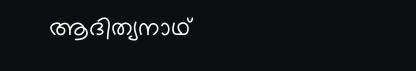ആദിത്യനാഥ്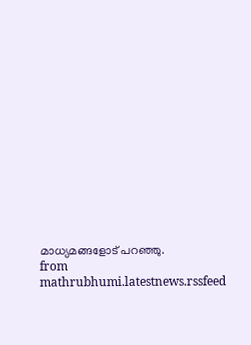മാധ്യമങ്ങളോട് പറഞ്ഞു.
from mathrubhumi.latestnews.rssfeed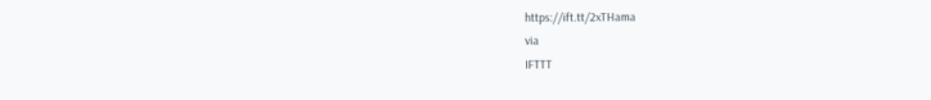https://ift.tt/2xTHama
via
IFTTT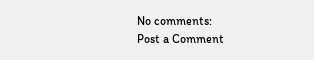No comments:
Post a Comment